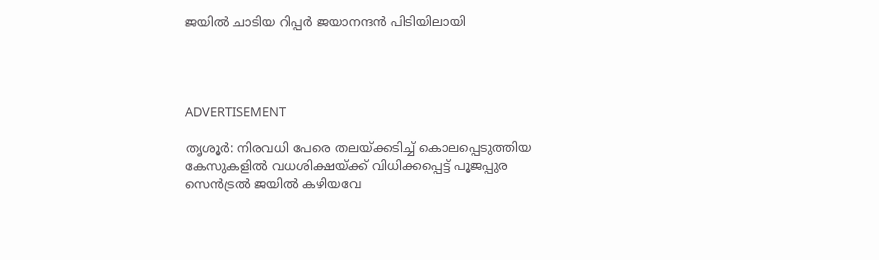ജയില്‍ ചാടിയ റിപ്പര്‍ ജയാനന്ദന്‍ പിടിയിലായി




ADVERTISEMENT

തൃശൂര്‍: നിരവധി പേരെ തലയ്ക്കടിച്ച് കൊലപ്പെടുത്തിയ കേസുകളില്‍ വധശിക്ഷയ്ക്ക് വിധിക്കപ്പെട്ട് പൂജപ്പുര സെന്‍ട്രല്‍ ജയില്‍ കഴിയവേ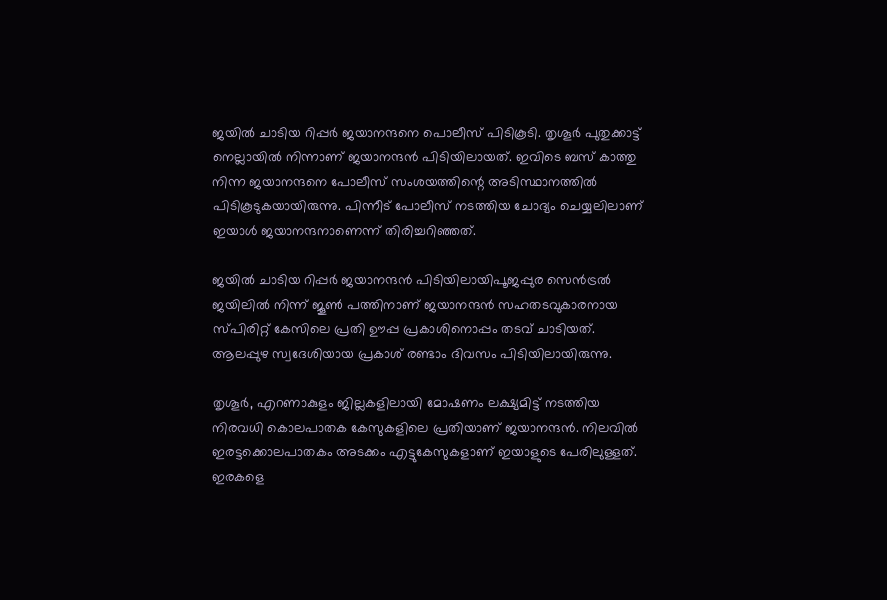ജയില്‍ ചാടിയ റിപ്പര്‍ ജയാനന്ദനെ പൊലീസ് പിടികൂടി. തൃശൂര്‍ പുതുക്കാട്ട് നെല്ലായില്‍ നിന്നാണ് ജയാനന്ദന്‍ പിടിയിലായത്. ഇവിടെ ബസ് കാത്തു നിന്ന ജയാനന്ദനെ പോലീസ് സംശയത്തിന്റെ അടിസ്ഥാനത്തില്‍ പിടികൂടുകയായിരുന്നു. പിന്നീട് പോലീസ് നടത്തിയ ചോദ്യം ചെയ്യലിലാണ് ഇയാള്‍ ജയാനന്ദനാണെന്ന് തിരിച്ചറിഞ്ഞത്.

ജയില്‍ ചാടിയ റിപ്പര്‍ ജയാനന്ദന്‍ പിടിയിലായിപൂജപ്പുര സെന്‍ട്രല്‍ ജയിലില്‍ നിന്ന് ജൂണ്‍ പത്തിനാണ് ജയാനന്ദന്‍ സഹതടവുകാരനായ സ്പിരിറ്റ് കേസിലെ പ്രതി ഊപ്പ പ്രകാശിനൊപ്പം തടവ് ചാടിയത്. ആലപ്പുഴ സ്വദേശിയായ പ്രകാശ് രണ്ടാം ദിവസം പിടിയിലായിരുന്നു.

തൃശൂര്‍, എറണാകുളം ജില്ലകളിലായി മോഷണം ലക്ഷ്യമിട്ട് നടത്തിയ നിരവധി കൊലപാതക കേസുകളിലെ പ്രതിയാണ് ജയാനന്ദന്‍. നിലവില്‍ ഇരട്ടക്കൊലപാതകം അടക്കം എട്ടുകേസുകളാണ് ഇയാളുടെ പേരിലുള്ളത്. ഇരകളെ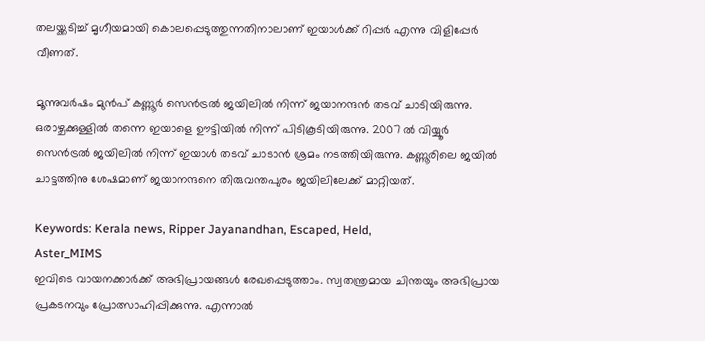തലയ്ക്കടിച്ച് മൃഗീയമായി കൊലപ്പെടുത്തുന്നതിനാലാണ് ഇയാള്‍ക്ക് റിപ്പര്‍ എന്നു വിളിപ്പേര്‍ വീണത്.

മൂന്നുവര്‍ഷം മുന്‍പ് കണ്ണൂര്‍ സെന്‍ട്രല്‍ ജയിലില്‍ നിന്ന് ജയാനന്ദന്‍ തടവ് ചാടിയിരുന്നു. ഒരാഴ്ചക്കുള്ളില്‍ തന്നെ ഇയാളെ ഊട്ടിയില്‍ നിന്ന് പിടികൂടിയിരുന്നു. 2007 ല്‍ വിയ്യൂര്‍ സെന്‍ട്രല്‍ ജയിലില്‍ നിന്ന് ഇയാള്‍ തടവ് ചാടാന്‍ ശ്രമം നടത്തിയിരുന്നു. കണ്ണൂരിലെ ജയില്‍ ചാട്ടത്തിനു ശേഷമാണ് ജയാനന്ദനെ തിരുവന്തപുരം ജയിലിലേക്ക് മാറ്റിയത്.

Keywords: Kerala news, Ripper Jayanandhan, Escaped, Held,
Aster_MIMS
ഇവിടെ വായനക്കാർക്ക് അഭിപ്രായങ്ങൾ രേഖപ്പെടുത്താം. സ്വതന്ത്രമായ ചിന്തയും അഭിപ്രായ പ്രകടനവും പ്രോത്സാഹിപ്പിക്കുന്നു. എന്നാൽ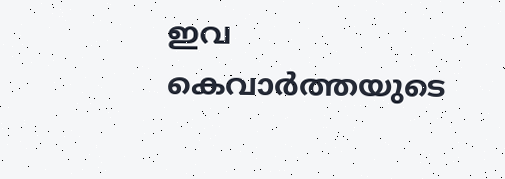ഇവ കെവാർത്തയുടെ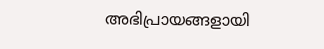അഭിപ്രായങ്ങളായി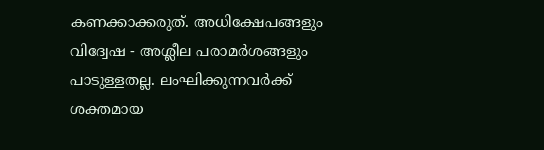കണക്കാക്കരുത്. അധിക്ഷേപങ്ങളും വിദ്വേഷ - അശ്ലീല പരാമർശങ്ങളും പാടുള്ളതല്ല. ലംഘിക്കുന്നവർക്ക് ശക്തമായ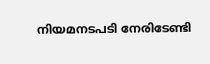നിയമനടപടി നേരിടേണ്ടി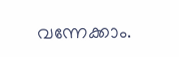വന്നേക്കാം.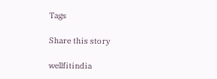Tags

Share this story

wellfitindia